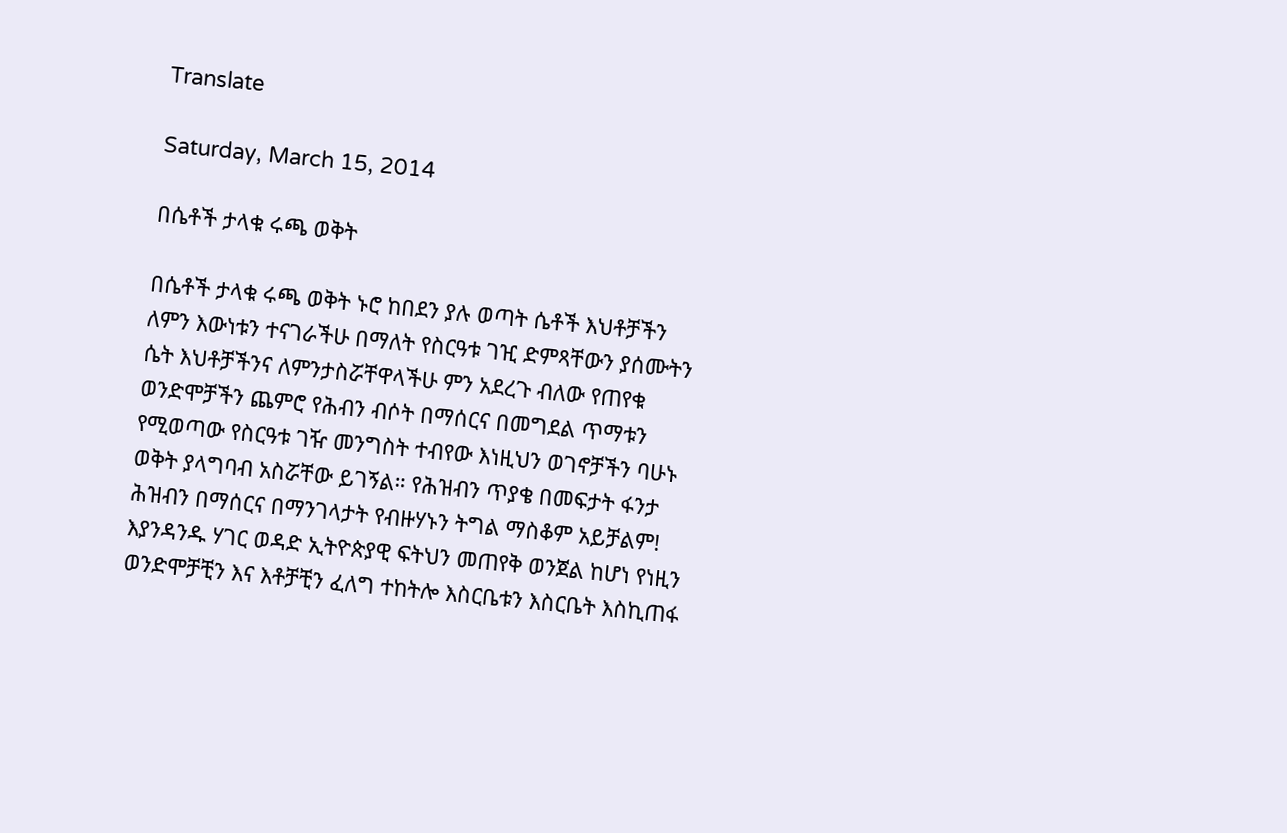Translate

Saturday, March 15, 2014

በሴቶች ታላቁ ሩጫ ወቅት

በሴቶች ታላቁ ሩጫ ወቅት ኑሮ ከበደን ያሉ ወጣት ሴቶች እህቶቻችን ለምን እውነቱን ተናገራችሁ በማለት የስርዓቱ ገዢ ድምጻቸውን ያሰሙትን ሴት እህቶቻችንና ለምንታስሯቸዋላችሁ ምን አደረጉ ብለው የጠየቁ ወንድሞቻችን ጨምሮ የሕብን ብሶት በማሰርና በመግደል ጥማቱን የሚወጣው የስርዓቱ ገዥ መንግስት ተብየው እነዚህን ወገኖቻችን ባሁኑ ወቅት ያላግባብ አስሯቸው ይገኝል። የሕዝብን ጥያቄ በመፍታት ፋንታ ሕዝብን በማሰርና በማንገላታት የብዙሃኑን ትግል ማስቆም አይቻልም! እያንዳንዱ ሃገር ወዳድ ኢትዮጵያዊ ፍትህን መጠየቅ ወንጀል ከሆነ የነዚን ወንድሞቻቺን እና እቶቻቺን ፈለግ ተከትሎ እስርቤቱን እስርቤት እስኪጠፋ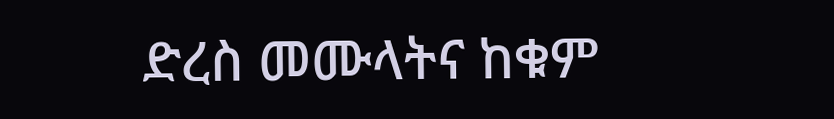ድረስ መሙላትና ከቁም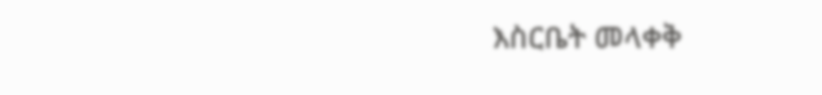እስርቤት መላቀቅ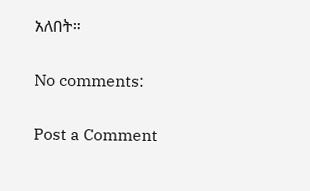አለበት።

No comments:

Post a Comment